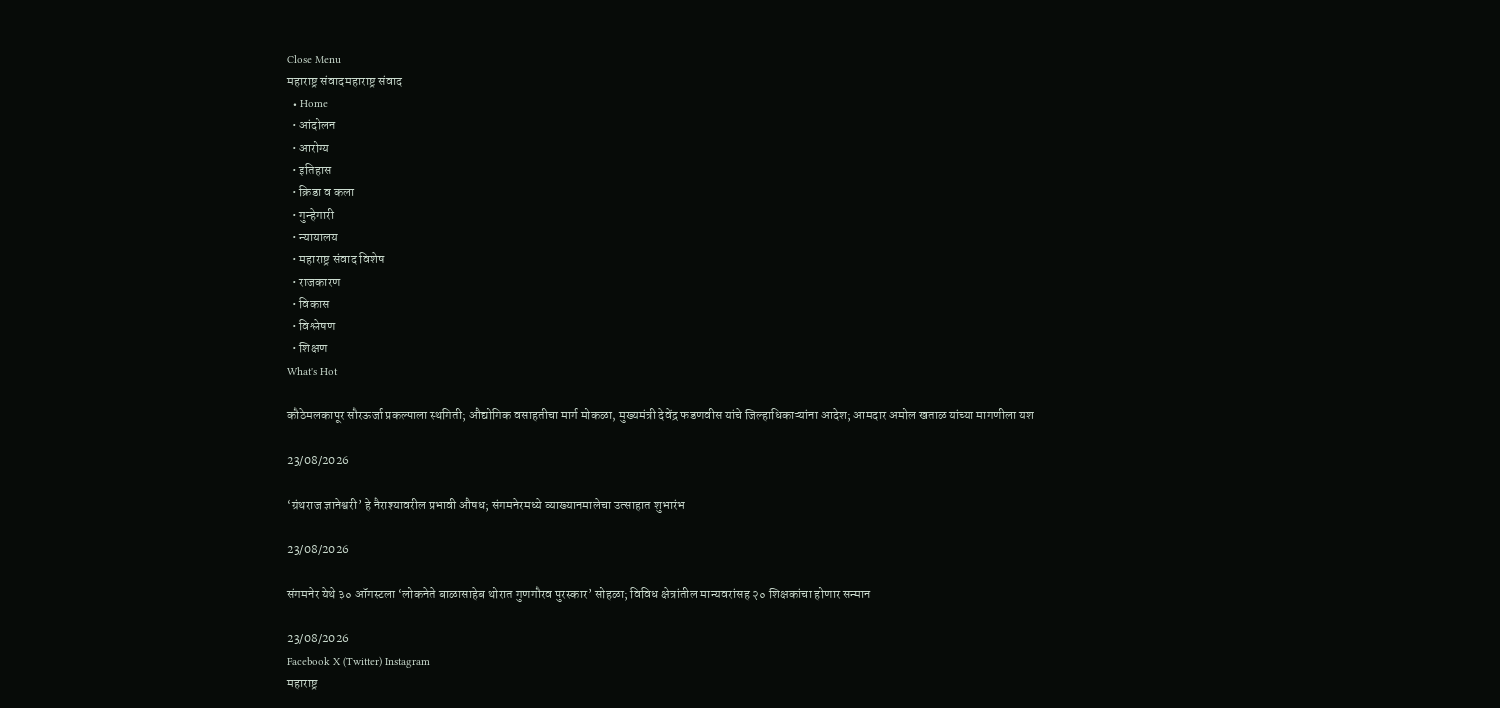Close Menu
महाराष्ट्र संवादमहाराष्ट्र संवाद
  • Home
  • आंदोलन
  • आरोग्य
  • इतिहास
  • क्रिडा व कला
  • गुन्हेगारी
  • न्यायालय
  • महाराष्ट्र संवाद विशेष
  • राजकारण
  • विकास
  • विश्लेषण
  • शिक्षण
What's Hot

कौठेमलकापूर सौरऊर्जा प्रकल्पाला स्थगिती; औद्योगिक वसाहतीचा मार्ग मोकळा, मुख्यमंत्री देवेंद्र फडणवीस यांचे जिल्हाधिकाऱ्यांना आदेश; आमदार अमोल खताळ यांच्या मागणीला यश

23/08/2026

‘ग्रंथराज ज्ञानेश्वरी’ हे नैराश्यावरील प्रभावी औषध; संगमनेरमध्ये व्याख्यानमालेचा उत्साहात शुभारंभ

23/08/2026

संगमनेर येथे ३० ऑगस्टला ‘लोकनेते बाळासाहेब थोरात गुणगौरव पुरस्कार’ सोहळा; विविध क्षेत्रांतील मान्यवरांसह २० शिक्षकांचा होणार सन्मान

23/08/2026
Facebook X (Twitter) Instagram
महाराष्ट्र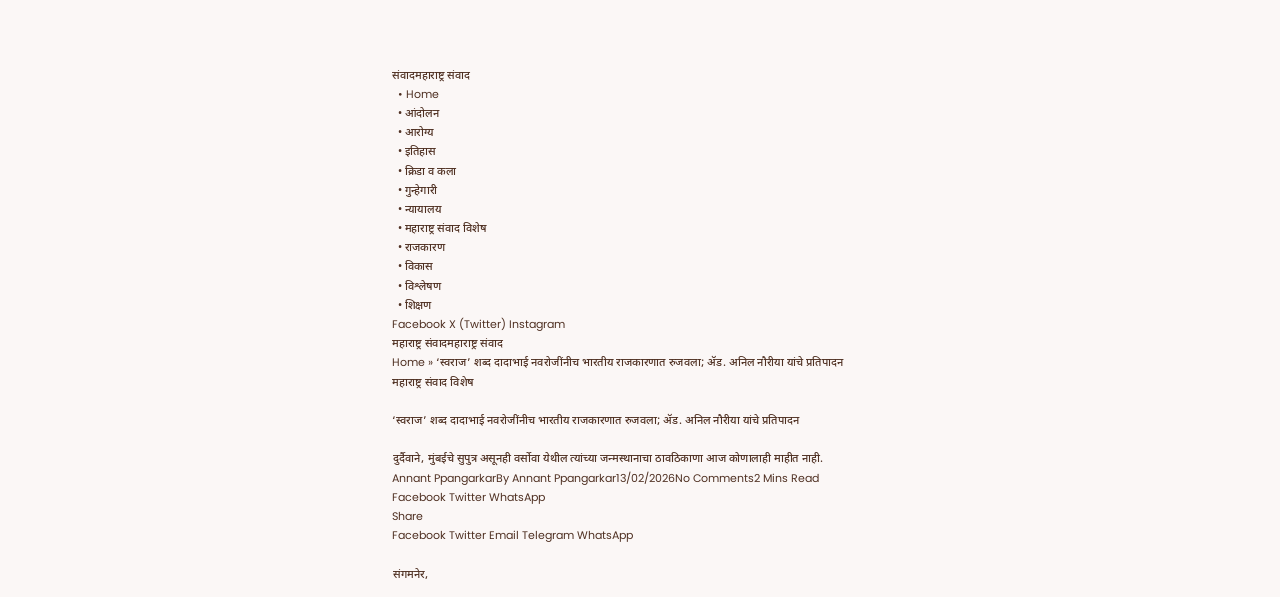संवादमहाराष्ट्र संवाद
  • Home
  • आंदोलन
  • आरोग्य
  • इतिहास
  • क्रिडा व कला
  • गुन्हेगारी
  • न्यायालय
  • महाराष्ट्र संवाद विशेष
  • राजकारण
  • विकास
  • विश्लेषण
  • शिक्षण
Facebook X (Twitter) Instagram
महाराष्ट्र संवादमहाराष्ट्र संवाद
Home » ‘स्वराज’ शब्द दादाभाई नवरोजींनीच भारतीय राजकारणात रुजवला; ॲड. अनिल नौरीया यांचे प्रतिपादन
महाराष्ट्र संवाद विशेष

‘स्वराज’ शब्द दादाभाई नवरोजींनीच भारतीय राजकारणात रुजवला; ॲड. अनिल नौरीया यांचे प्रतिपादन

दुर्दैवाने, मुंबईचे सुपुत्र असूनही वर्सोवा येथील त्यांच्या जन्मस्थानाचा ठावठिकाणा आज कोणालाही माहीत नाही.
Annant PpangarkarBy Annant Ppangarkar13/02/2026No Comments2 Mins Read
Facebook Twitter WhatsApp
Share
Facebook Twitter Email Telegram WhatsApp

संगमनेर,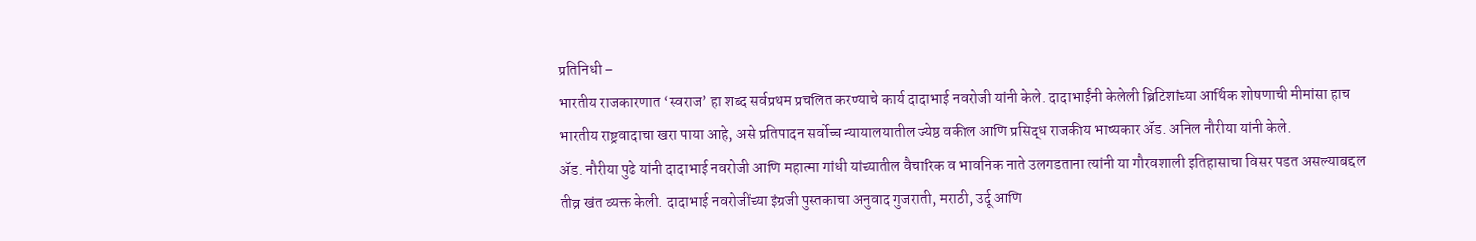प्रतिनिधी –
भारतीय राजकारणात ‘स्वराज’ हा शब्द सर्वप्रथम प्रचलित करण्याचे कार्य दादाभाई नवरोजी यांनी केले. दादाभाईंनी केलेली ब्रिटिशांच्या आर्थिक शोषणाची मीमांसा हाच भारतीय राष्ट्रवादाचा खरा पाया आहे, असे प्रतिपादन सर्वोच्च न्यायालयातील ज्येष्ठ वकील आणि प्रसिद्ध राजकीय भाष्यकार ॲड. अनिल नौरीया यांनी केले.
ॲड. नौरीया पुढे यांनी दादाभाई नवरोजी आणि महात्मा गांधी यांच्यातील वैचारिक व भावनिक नाते उलगडताना त्यांनी या गौरवशाली इतिहासाचा विसर पडत असल्याबद्दल तीव्र खंत व्यक्त केली. दादाभाई नवरोजींच्या इंग्रजी पुस्तकाचा अनुवाद गुजराती, मराठी, उर्दू आणि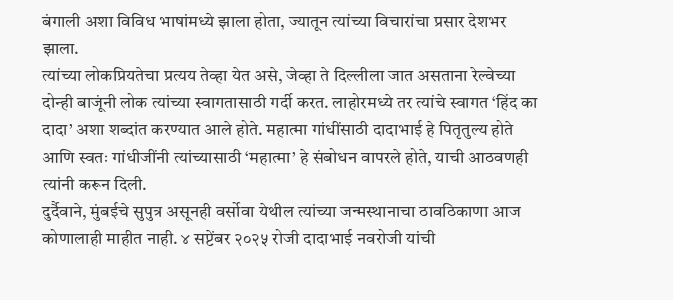बंगाली अशा विविध भाषांमध्ये झाला होता, ज्यातून त्यांच्या विचारांचा प्रसार देशभर झाला.
त्यांच्या लोकप्रियतेचा प्रत्यय तेव्हा येत असे, जेव्हा ते दिल्लीला जात असताना रेल्वेच्या दोन्ही बाजूंनी लोक त्यांच्या स्वागतासाठी गर्दी करत. लाहोरमध्ये तर त्यांचे स्वागत ‘हिंद का दादा’ अशा शब्दांत करण्यात आले होते. महात्मा गांधींसाठी दादाभाई हे पितृतुल्य होते आणि स्वतः गांधीजींनी त्यांच्यासाठी ‘महात्मा’ हे संबोधन वापरले होते, याची आठवणही त्यांनी करून दिली.
दुर्दैवाने, मुंबईचे सुपुत्र असूनही वर्सोवा येथील त्यांच्या जन्मस्थानाचा ठावठिकाणा आज कोणालाही माहीत नाही. ४ सप्टेंबर २०२५ रोजी दादाभाई नवरोजी यांची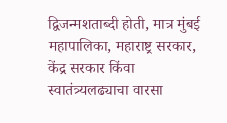द्विजन्मशताब्दी होती, मात्र मुंबई महापालिका, महाराष्ट्र सरकार, केंद्र सरकार किंवा स्वातंत्र्यलढ्याचा वारसा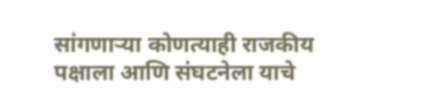सांगणाऱ्या कोणत्याही राजकीय पक्षाला आणि संघटनेला याचे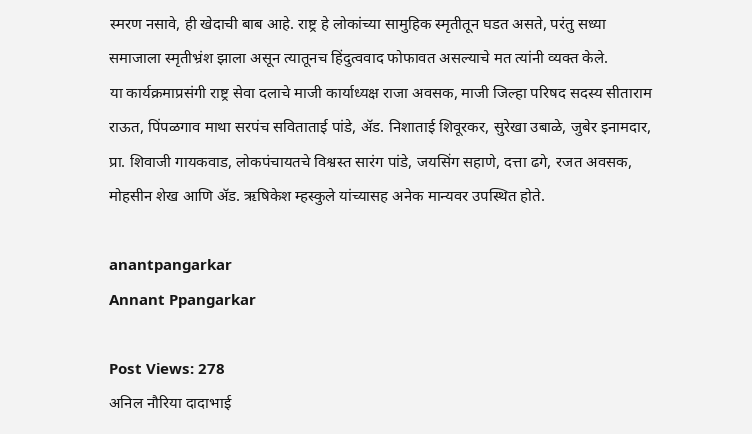स्मरण नसावे, ही खेदाची बाब आहे. राष्ट्र हे लोकांच्या सामुहिक स्मृतीतून घडत असते, परंतु सध्या समाजाला स्मृतीभ्रंश झाला असून त्यातूनच हिंदुत्ववाद फोफावत असल्याचे मत त्यांनी व्यक्त केले.
या कार्यक्रमाप्रसंगी राष्ट्र सेवा दलाचे माजी कार्याध्यक्ष राजा अवसक, माजी जिल्हा परिषद सदस्य सीताराम राऊत, पिंपळगाव माथा सरपंच सविताताई पांडे, ॲड. निशाताई शिवूरकर, सुरेखा उबाळे, जुबेर इनामदार, प्रा. शिवाजी गायकवाड, लोकपंचायतचे विश्वस्त सारंग पांडे, जयसिंग सहाणे, दत्ता ढगे, रजत अवसक, मोहसीन शेख आणि ॲड. ऋषिकेश म्हस्कुले यांच्यासह अनेक मान्यवर उपस्थित होते.

anantpangarkar
Annant Ppangarkar

Post Views: 278
अनिल नौरिया दादाभाई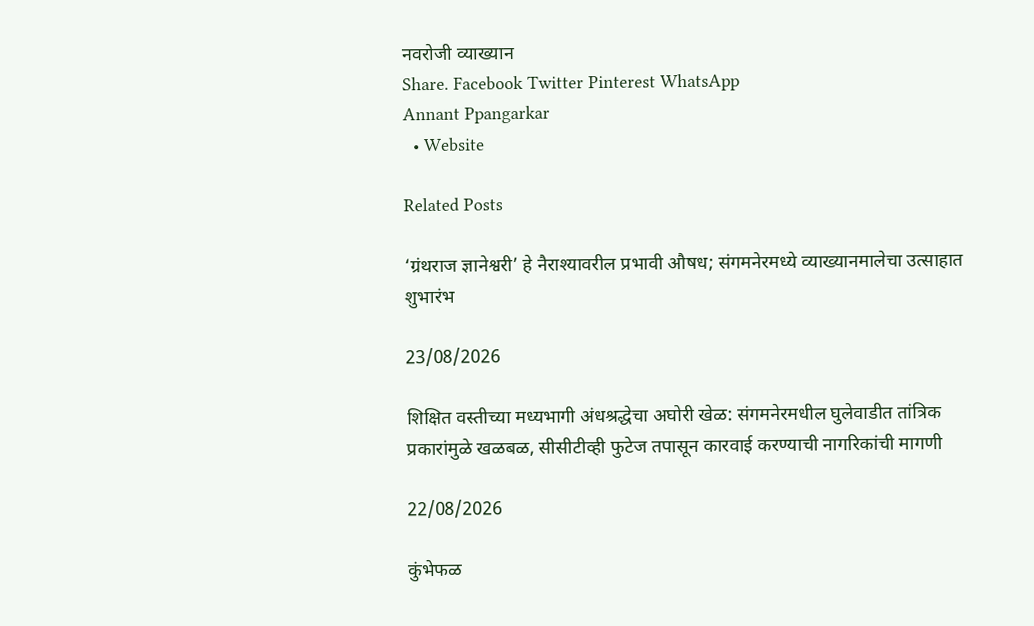नवरोजी व्याख्यान
Share. Facebook Twitter Pinterest WhatsApp
Annant Ppangarkar
  • Website

Related Posts

‘ग्रंथराज ज्ञानेश्वरी’ हे नैराश्यावरील प्रभावी औषध; संगमनेरमध्ये व्याख्यानमालेचा उत्साहात शुभारंभ

23/08/2026

शिक्षित वस्तीच्या मध्यभागी अंधश्रद्धेचा अघोरी खेळ: संगमनेरमधील घुलेवाडीत तांत्रिक प्रकारांमुळे खळबळ, सीसीटीव्ही फुटेज तपासून कारवाई करण्याची नागरिकांची मागणी

22/08/2026

कुंभेफळ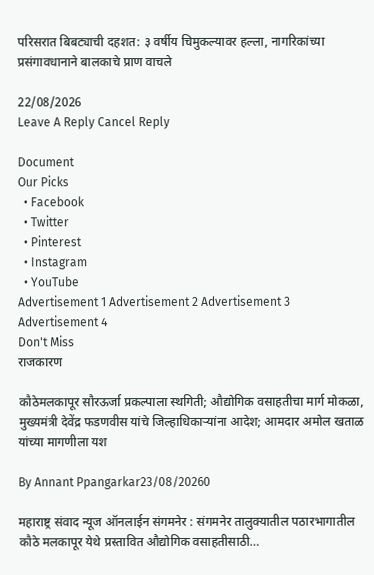परिसरात बिबट्याची दहशत: ३ वर्षीय चिमुकल्यावर हल्ला, नागरिकांच्या प्रसंगावधानाने बालकाचे प्राण वाचले

22/08/2026
Leave A Reply Cancel Reply

Document
Our Picks
  • Facebook
  • Twitter
  • Pinterest
  • Instagram
  • YouTube
Advertisement 1 Advertisement 2 Advertisement 3 Advertisement 4
Don't Miss
राजकारण

कौठेमलकापूर सौरऊर्जा प्रकल्पाला स्थगिती; औद्योगिक वसाहतीचा मार्ग मोकळा, मुख्यमंत्री देवेंद्र फडणवीस यांचे जिल्हाधिकाऱ्यांना आदेश; आमदार अमोल खताळ यांच्या मागणीला यश

By Annant Ppangarkar23/08/20260

महाराष्ट्र संवाद न्यूज ऑनलाईन संगमनेर : संगमनेर तालुक्यातील पठारभागातील कौठे मलकापूर येथे प्रस्तावित औद्योगिक वसाहतीसाठी…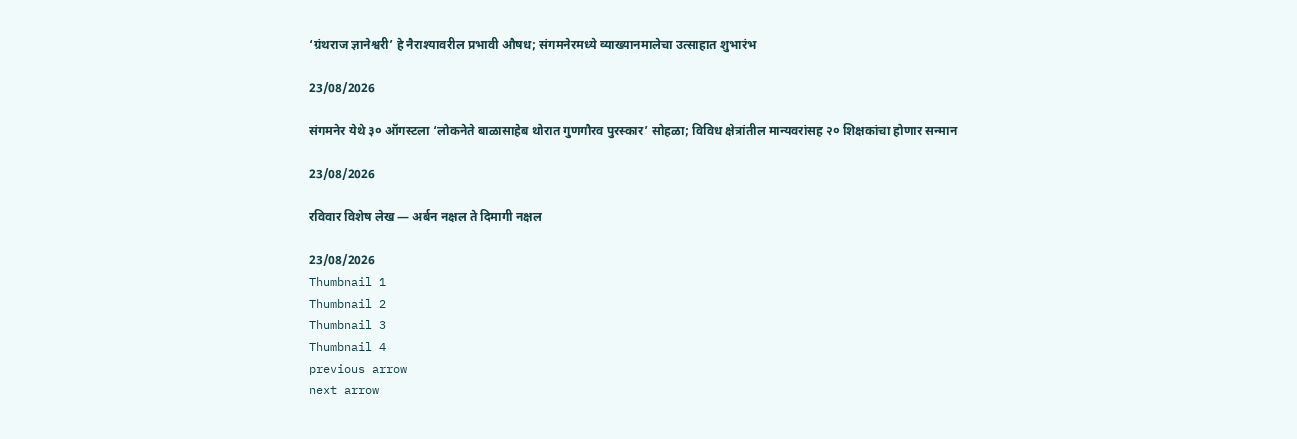‘ग्रंथराज ज्ञानेश्वरी’ हे नैराश्यावरील प्रभावी औषध; संगमनेरमध्ये व्याख्यानमालेचा उत्साहात शुभारंभ

23/08/2026

संगमनेर येथे ३० ऑगस्टला ‘लोकनेते बाळासाहेब थोरात गुणगौरव पुरस्कार’ सोहळा; विविध क्षेत्रांतील मान्यवरांसह २० शिक्षकांचा होणार सन्मान

23/08/2026

रविवार विशेष लेख — अर्बन नक्षल ते दिमागी नक्षल

23/08/2026
Thumbnail 1
Thumbnail 2
Thumbnail 3
Thumbnail 4
previous arrow
next arrow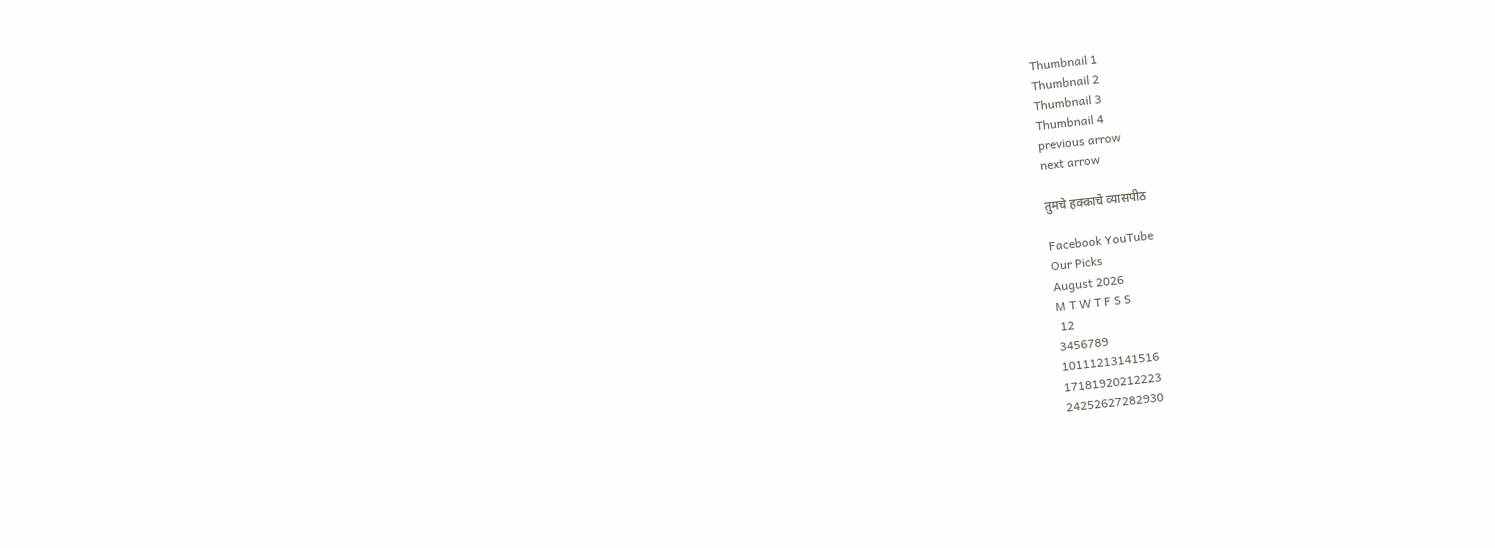Thumbnail 1
Thumbnail 2
Thumbnail 3
Thumbnail 4
previous arrow
next arrow

तुमचे हक्काचे व्यासपीठ

Facebook YouTube
Our Picks
August 2026
M T W T F S S
 12
3456789
10111213141516
17181920212223
24252627282930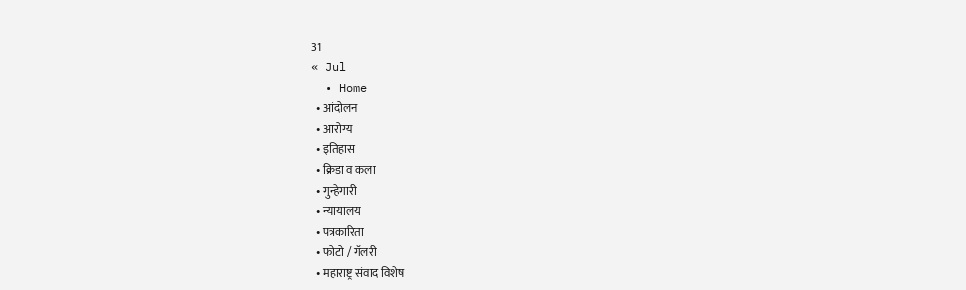31
« Jul
  • Home
  • आंदोलन
  • आरोग्य
  • इतिहास
  • क्रिडा व कला
  • गुन्हेगारी
  • न्यायालय
  • पत्रकारिता
  • फोटो / गॅलरी
  • महाराष्ट्र संवाद विशेष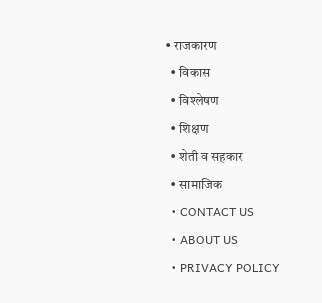• राजकारण
  • विकास
  • विश्लेषण
  • शिक्षण
  • शेती व सहकार
  • सामाजिक
  • CONTACT US
  • ABOUT US
  • PRIVACY POLICY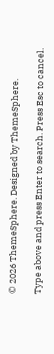© 2026 ThemeSphere. Designed by ThemeSphere.

Type above and press Enter to search. Press Esc to cancel.